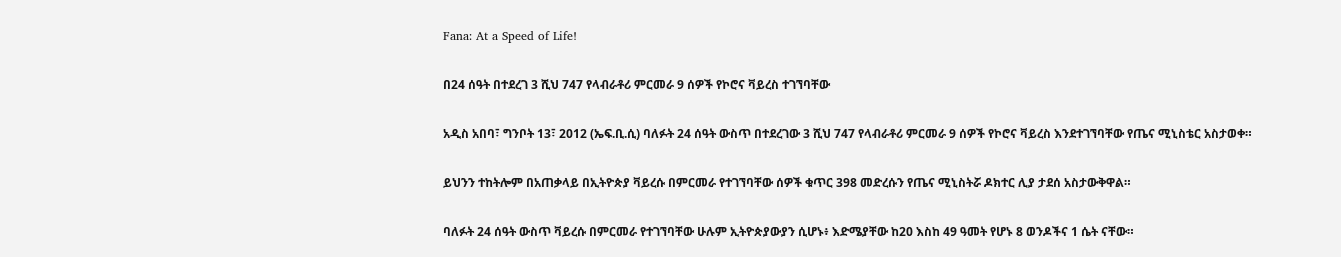Fana: At a Speed of Life!

በ24 ሰዓት በተደረገ 3 ሺህ 747 የላብራቶሪ ምርመራ 9 ሰዎች የኮሮና ቫይረስ ተገኘባቸው

አዲስ አበባ፣ ግንቦት 13፣ 2012 (ኤፍ.ቢ.ሲ) ባለፉት 24 ሰዓት ውስጥ በተደረገው 3 ሺህ 747 የላብራቶሪ ምርመራ 9 ሰዎች የኮሮና ቫይረስ እንደተገኘባቸው የጤና ሚኒስቴር አስታወቀ።

ይህንን ተከትሎም በአጠቃላይ በኢትዮጵያ ቫይረሱ በምርመራ የተገኘባቸው ሰዎች ቁጥር 398 መድረሱን የጤና ሚኒስትሯ ዶክተር ሊያ ታደሰ አስታውቅዋል።

ባለፉት 24 ሰዓት ውስጥ ቫይረሱ በምርመራ የተገኘባቸው ሁሉም ኢትዮጵያውያን ሲሆኑ፥ እድሜያቸው ከ20 እስከ 49 ዓመት የሆኑ 8 ወንዶችና 1 ሴት ናቸው።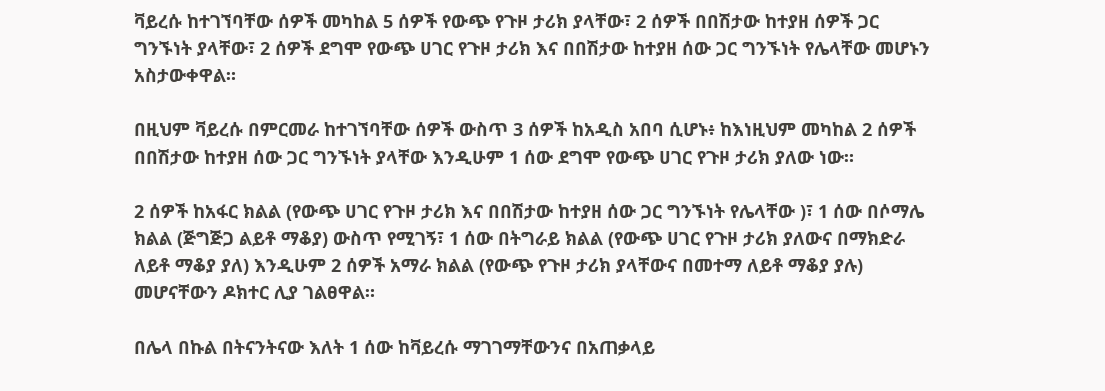ቫይረሱ ከተገኘባቸው ሰዎች መካከል 5 ሰዎች የውጭ የጉዞ ታሪክ ያላቸው፣ 2 ሰዎች በበሽታው ከተያዘ ሰዎች ጋር ግንኙነት ያላቸው፣ 2 ሰዎች ደግሞ የውጭ ሀገር የጉዞ ታሪክ እና በበሽታው ከተያዘ ሰው ጋር ግንኙነት የሌላቸው መሆኑን አስታውቀዋል።

በዚህም ቫይረሱ በምርመራ ከተገኘባቸው ሰዎች ውስጥ 3 ሰዎች ከአዲስ አበባ ሲሆኑ፥ ከእነዚህም መካከል 2 ሰዎች በበሽታው ከተያዘ ሰው ጋር ግንኙነት ያላቸው እንዲሁም 1 ሰው ደግሞ የውጭ ሀገር የጉዞ ታሪክ ያለው ነው።

2 ሰዎች ከአፋር ክልል (የውጭ ሀገር የጉዞ ታሪክ እና በበሽታው ከተያዘ ሰው ጋር ግንኙነት የሌላቸው )፣ 1 ሰው በሶማሌ ክልል (ጅግጅጋ ልይቶ ማቆያ) ውስጥ የሚገኝ፣ 1 ሰው በትግራይ ክልል (የውጭ ሀገር የጉዞ ታሪክ ያለውና በማክድራ ለይቶ ማቆያ ያለ) እንዲሁም 2 ሰዎች አማራ ክልል (የውጭ የጉዞ ታሪክ ያላቸውና በመተማ ለይቶ ማቆያ ያሉ) መሆናቸውን ዶክተር ሊያ ገልፀዋል።

በሌላ በኩል በትናንትናው እለት 1 ሰው ከቫይረሱ ማገገማቸውንና በአጠቃላይ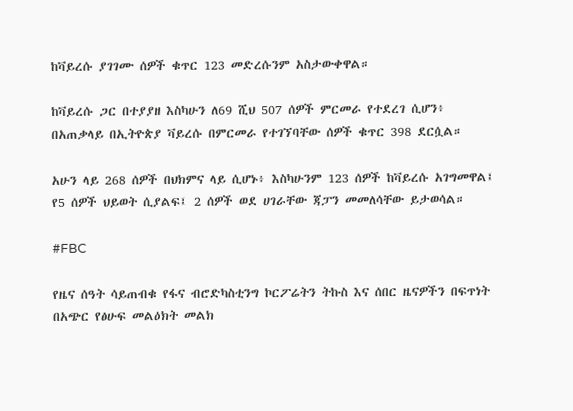ከቫይረሱ ያገገሙ ሰዎች ቁጥር 123 መድረሱንም አስታውቀዋል።

ከቫይረሱ ጋር በተያያዘ እስካሁን ለ69 ሺህ 507 ሰዎች ምርመራ የተደረገ ሲሆን፥ በአጠቃላይ በኢትዮጵያ ቫይረሱ በምርመራ የተገኘባቸው ሰዎች ቁጥር 398 ደርሷል።

አሁን ላይ 268 ሰዎች በህክምና ላይ ሲሆኑ፥ እስካሁንም 123 ሰዎች ከቫይረሱ አገግመዋል፤ የ5 ሰዎች ህይወት ሲያልፍ፤ 2 ሰዎች ወደ ሀገራቸው ጃፓን መመለሳቸው ይታወሳል።

#FBC

የዜና ሰዓት ሳይጠብቁ የፋና ብሮድካስቲንግ ኮርፖሬትን ትኩስ እና ሰበር ዜናዎችን በፍጥነት በአጭር የፅሁፍ መልዕክት መልክ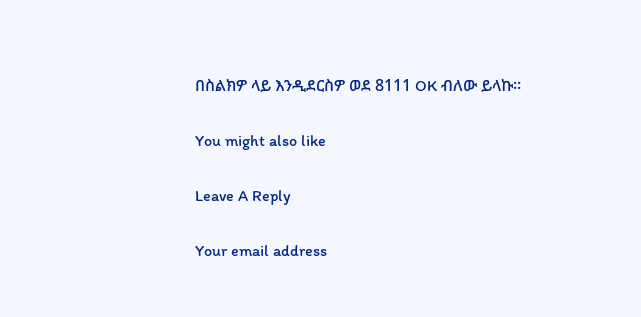በስልክዎ ላይ እንዲደርስዎ ወደ 8111 OK ብለው ይላኩ።

You might also like

Leave A Reply

Your email address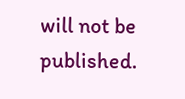will not be published.